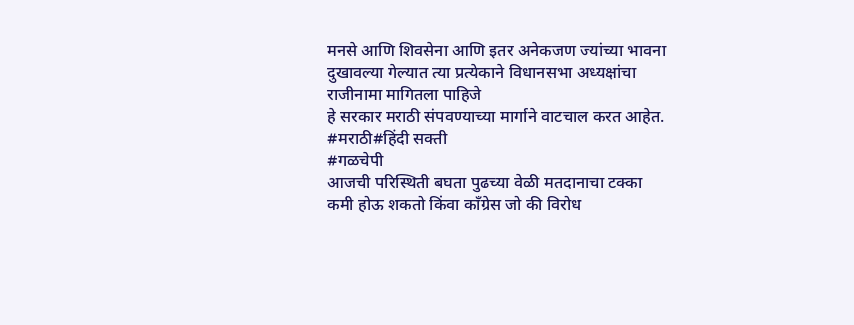मनसे आणि शिवसेना आणि इतर अनेकजण ज्यांच्या भावना दुखावल्या गेल्यात त्या प्रत्येकाने विधानसभा अध्यक्षांचा राजीनामा मागितला पाहिजे
हे सरकार मराठी संपवण्याच्या मार्गाने वाटचाल करत आहेत.
#मराठी#हिंदी सक्ती
#गळचेपी
आजची परिस्थिती बघता पुढच्या वेळी मतदानाचा टक्का कमी होऊ शकतो किंवा काँग्रेस जो की विरोध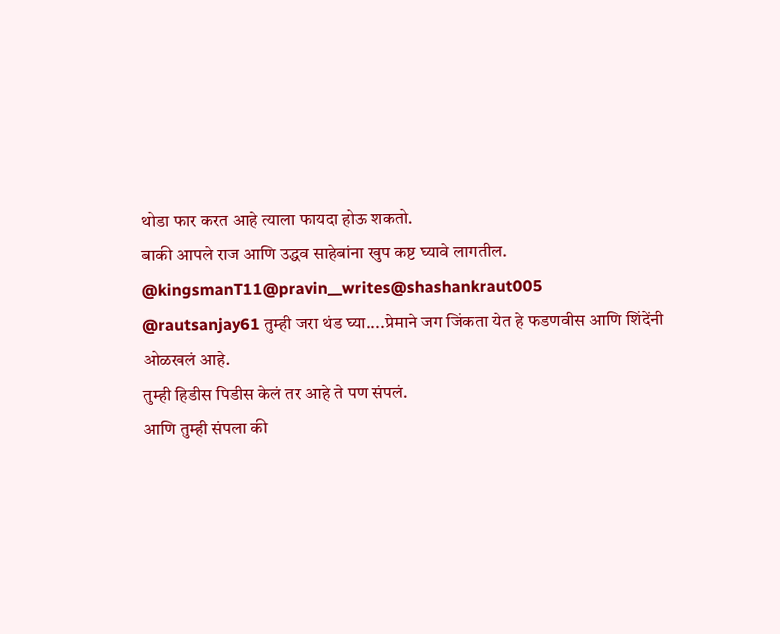थोडा फार करत आहे त्याला फायदा होऊ शकतो.
बाकी आपले राज आणि उद्धव साहेबांना खुप कष्ट घ्यावे लागतील.
@kingsmanT11@pravin__writes@shashankraut005
@rautsanjay61 तुम्ही जरा थंड घ्या....प्रेमाने जग जिंकता येत हे फडणवीस आणि शिंदेंनी ओळखलं आहे.
तुम्ही हिडीस पिडीस केलं तर आहे ते पण संपलं.
आणि तुम्ही संपला की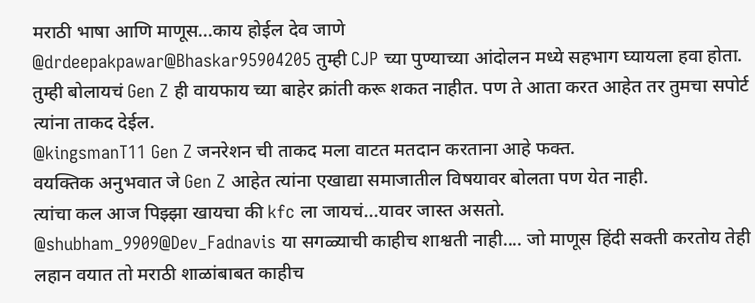मराठी भाषा आणि माणूस...काय होईल देव जाणे
@drdeepakpawar@Bhaskar95904205 तुम्ही CJP च्या पुण्याच्या आंदोलन मध्ये सहभाग घ्यायला हवा होता. तुम्ही बोलायचं Gen Z ही वायफाय च्या बाहेर क्रांती करू शकत नाहीत. पण ते आता करत आहेत तर तुमचा सपोर्ट त्यांना ताकद देईल.
@kingsmanT11 Gen Z जनरेशन ची ताकद मला वाटत मतदान करताना आहे फक्त.
वयक्तिक अनुभवात जे Gen Z आहेत त्यांना एखाद्या समाजातील विषयावर बोलता पण येत नाही.
त्यांचा कल आज पिझ्झा खायचा की kfc ला जायचं...यावर जास्त असतो.
@shubham_9909@Dev_Fadnavis या सगळ्याची काहीच शाश्वती नाही.... जो माणूस हिंदी सक्ती करतोय तेही लहान वयात तो मराठी शाळांबाबत काहीच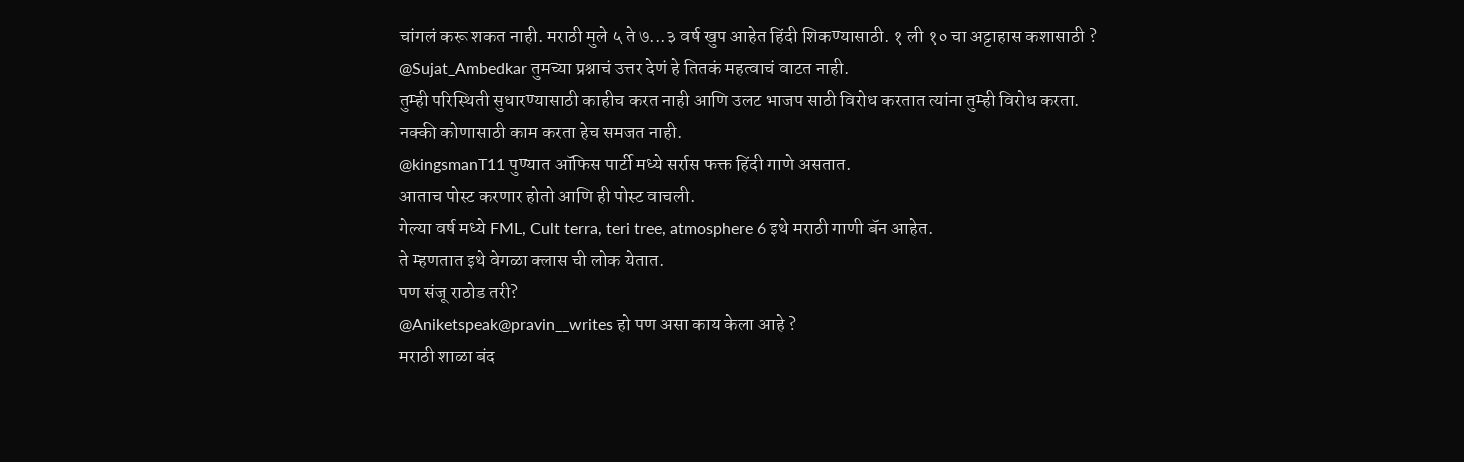चांगलं करू शकत नाही. मराठी मुले ५ ते ७...३ वर्ष खुप आहेत हिंदी शिकण्यासाठी. १ ली १० चा अट्टाहास कशासाठी ?
@Sujat_Ambedkar तुमच्या प्रश्नाचं उत्तर देणं हे तितकं महत्वाचं वाटत नाही.
तुम्ही परिस्थिती सुधारण्यासाठी काहीच करत नाही आणि उलट भाजप साठी विरोध करतात त्यांना तुम्ही विरोध करता.
नक्की कोणासाठी काम करता हेच समजत नाही.
@kingsmanT11 पुण्यात ऑफिस पार्टी मध्ये सर्रास फक्त हिंदी गाणे असतात.
आताच पोस्ट करणार होतो आणि ही पोस्ट वाचली.
गेल्या वर्ष मध्ये FML, Cult terra, teri tree, atmosphere 6 इथे मराठी गाणी बॅन आहेत.
ते म्हणतात इथे वेगळा क्लास ची लोक येतात.
पण संजू राठोड तरी?
@Aniketspeak@pravin__writes हो पण असा काय केला आहे ?
मराठी शाळा बंद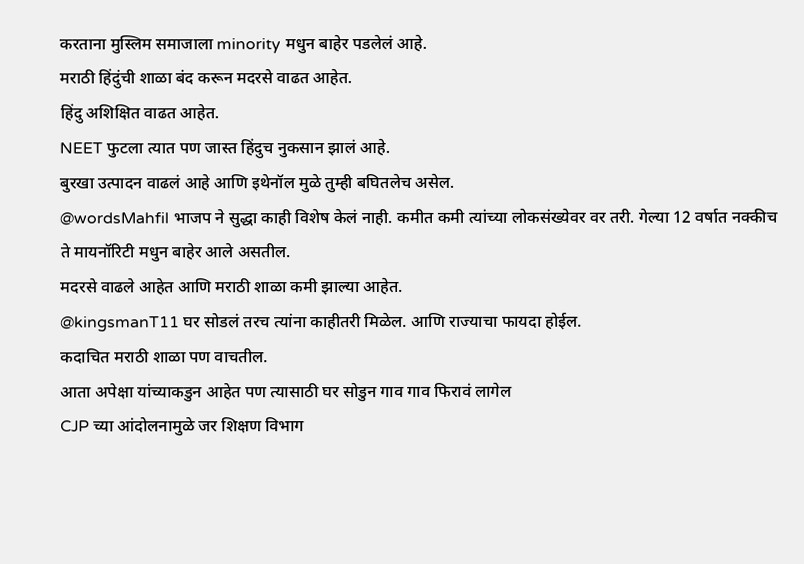करताना मुस्लिम समाजाला minority मधुन बाहेर पडलेलं आहे.
मराठी हिंदुंची शाळा बंद करून मदरसे वाढत आहेत.
हिंदु अशिक्षित वाढत आहेत.
NEET फुटला त्यात पण जास्त हिंदुच नुकसान झालं आहे.
बुरखा उत्पादन वाढलं आहे आणि इथेनॉल मुळे तुम्ही बघितलेच असेल.
@wordsMahfil भाजप ने सुद्धा काही विशेष केलं नाही. कमीत कमी त्यांच्या लोकसंख्येवर वर तरी. गेल्या 12 वर्षात नक्कीच ते मायनॉरिटी मधुन बाहेर आले असतील.
मदरसे वाढले आहेत आणि मराठी शाळा कमी झाल्या आहेत.
@kingsmanT11 घर सोडलं तरच त्यांना काहीतरी मिळेल. आणि राज्याचा फायदा होईल.
कदाचित मराठी शाळा पण वाचतील.
आता अपेक्षा यांच्याकडुन आहेत पण त्यासाठी घर सोडुन गाव गाव फिरावं लागेल
CJP च्या आंदोलनामुळे जर शिक्षण विभाग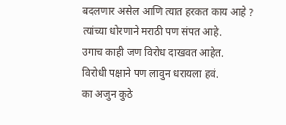बदलणार असेल आणि त्यात हरकत काय आहे ?
त्यांच्या धोरणाने मराठी पण संपत आहे.
उगाच काही जण विरोध दाखवत आहेत.
विरोधी पक्षाने पण लावुन धरायला हवं.
का अजुन कुठे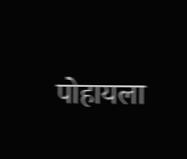पोहायला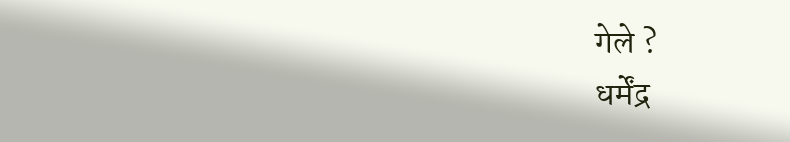गेले ?
धर्मेंद्र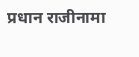प्रधान राजीनामा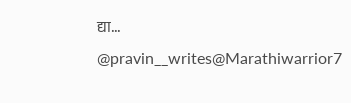द्या...
@pravin__writes@Marathiwarrior7